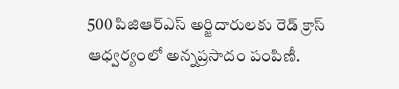500 పిజిఆర్ఎస్ అర్జిదారులకు రెడ్ క్రాస్ ఆధ్వర్యంలో అన్నప్రసాదం పంపిణీ.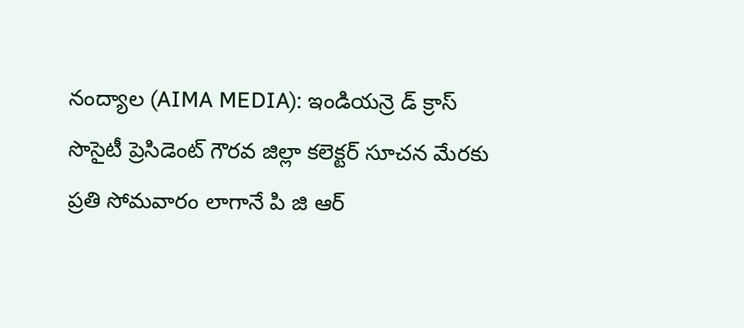నంద్యాల (AIMA MEDIA): ఇండియన్రె డ్ క్రాస్ సొసైటీ ప్రెసిడెంట్ గౌరవ జిల్లా కలెక్టర్ సూచన మేరకు ప్రతి సోమవారం లాగానే పి జి ఆర్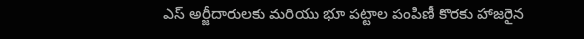ఎస్ అర్జీదారులకు మరియు భూ పట్టాల పంపిణీ కొరకు హాజరైన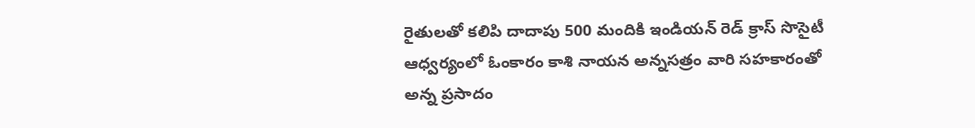రైతులతో కలిపి దాదాపు 500 మందికి ఇండియన్ రెడ్ క్రాస్ సొసైటీ ఆధ్వర్యంలో ఓంకారం కాశి నాయన అన్నసత్రం వారి సహకారంతో అన్న ప్రసాదం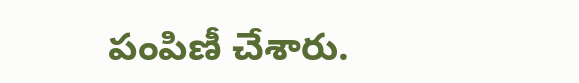పంపిణీ చేశారు.